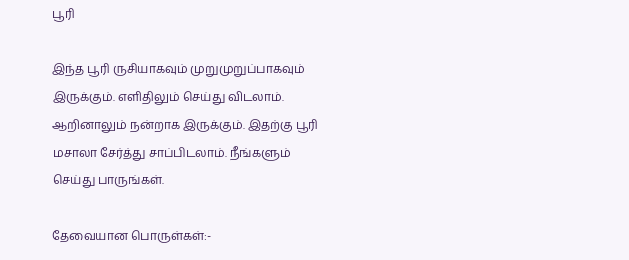பூரி

இந்த பூரி ருசியாகவும் முறுமுறுப்பாகவும் இருக்கும். எளிதிலும் செய்து விடலாம். ஆறினாலும் நன்றாக இருக்கும். இதற்கு பூரி மசாலா சேர்த்து சாப்பிடலாம். நீங்களும் செய்து பாருங்கள்.

தேவையான பொருள்கள்:-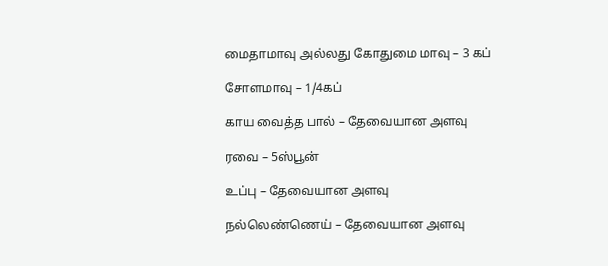மைதாமாவு அல்லது கோதுமை மாவு – 3 கப்

சோளமாவு – 1/4கப்

காய வைத்த பால் – தேவையான அளவு

ரவை – 5ஸ்பூன்

உப்பு – தேவையான அளவு

நல்லெண்ணெய் – தேவையான அளவு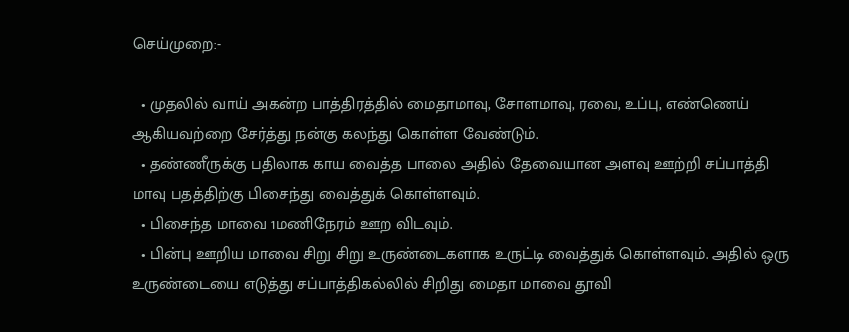செய்முறை:-

  • முதலில் வாய் அகன்ற பாத்திரத்தில் மைதாமாவு, சோளமாவு, ரவை, உப்பு, எண்ணெய் ஆகியவற்றை சேர்த்து நன்கு கலந்து கொள்ள வேண்டும்.
  • தண்ணீருக்கு பதிலாக காய வைத்த பாலை அதில் தேவையான அளவு ஊற்றி சப்பாத்தி மாவு பதத்திற்கு பிசைந்து வைத்துக் கொள்ளவும்.
  • பிசைந்த மாவை 1மணிநேரம் ஊற விடவும்.
  • பின்பு ஊறிய மாவை சிறு சிறு உருண்டைகளாக உருட்டி வைத்துக் கொள்ளவும். அதில் ஒரு உருண்டையை எடுத்து சப்பாத்திகல்லில் சிறிது மைதா மாவை தூவி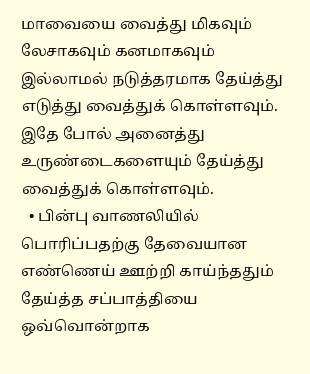மாவையை வைத்து மிகவும் லேசாகவும் கனமாகவும் இல்லாமல் நடுத்தரமாக தேய்த்து எடுத்து வைத்துக் கொள்ளவும். இதே போல் அனைத்து உருண்டைகளையும் தேய்த்து வைத்துக் கொள்ளவும்.
  • பின்பு வாணலியில் பொரிப்பதற்கு தேவையான எண்ணெய் ஊற்றி காய்ந்ததும் தேய்த்த சப்பாத்தியை ஒவ்வொன்றாக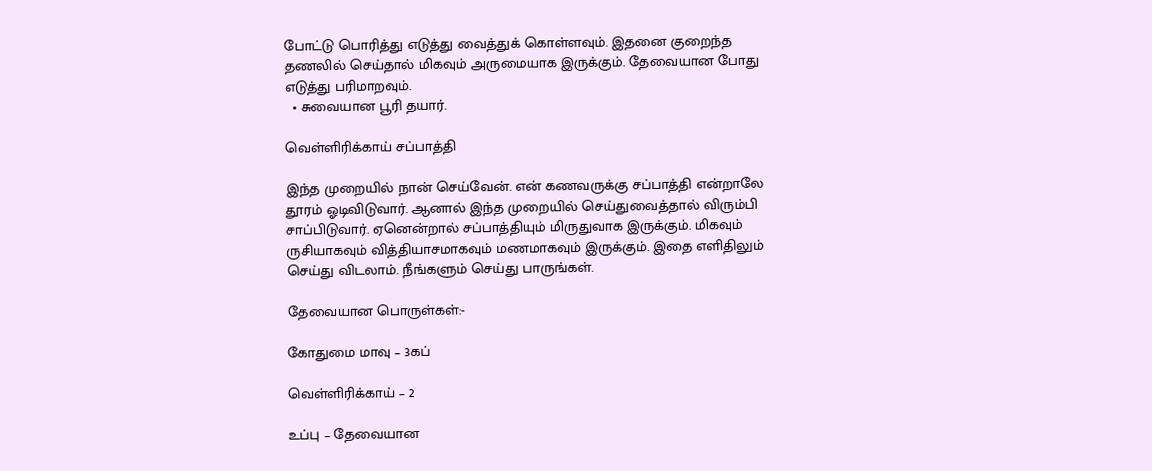போட்டு பொரித்து எடுத்து வைத்துக் கொள்ளவும். இதனை குறைந்த தணலில் செய்தால் மிகவும் அருமையாக இருக்கும். தேவையான போது எடுத்து பரிமாறவும்.
  • சுவையான பூரி தயார்.

வெள்ளிரிக்காய் சப்பாத்தி

இந்த முறையில் நான் செய்வேன். என் கணவருக்கு சப்பாத்தி என்றாலே தூரம் ஓடிவிடுவார். ஆனால் இந்த முறையில் செய்துவைத்தால் விரும்பி சாப்பிடுவார். ஏனென்றால் சப்பாத்தியும் மிருதுவாக இருக்கும். மிகவும் ருசியாகவும் வித்தியாசமாகவும் மணமாகவும் இருக்கும். இதை எளிதிலும் செய்து விடலாம். நீங்களும் செய்து பாருங்கள்.

தேவையான பொருள்கள்:-

கோதுமை மாவு – 3கப்

வெள்ளிரிக்காய் – 2

உப்பு – தேவையான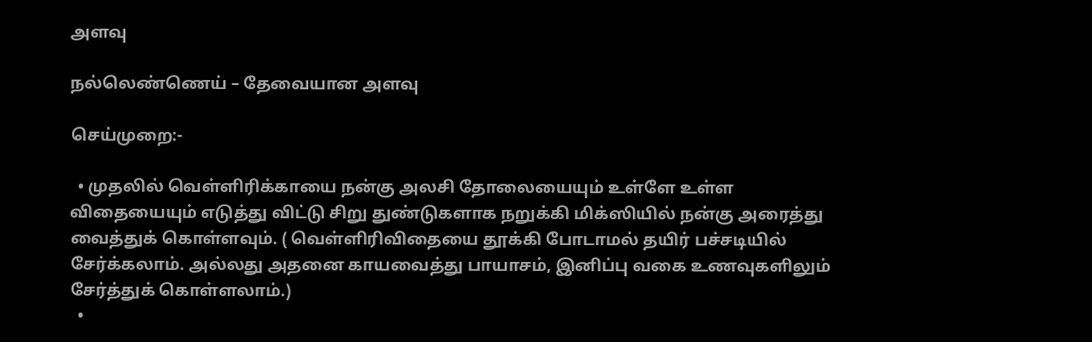அளவு

நல்லெண்ணெய் – தேவையான அளவு

செய்முறை:-

  • முதலில் வெள்ளிரிக்காயை நன்கு அலசி தோலையையும் உள்ளே உள்ள விதையையும் எடுத்து விட்டு சிறு துண்டுகளாக நறுக்கி மிக்ஸியில் நன்கு அரைத்து வைத்துக் கொள்ளவும். ( வெள்ளிரிவிதையை தூக்கி போடாமல் தயிர் பச்சடியில் சேர்க்கலாம். அல்லது அதனை காயவைத்து பாயாசம், இனிப்பு வகை உணவுகளிலும் சேர்த்துக் கொள்ளலாம்.)
  •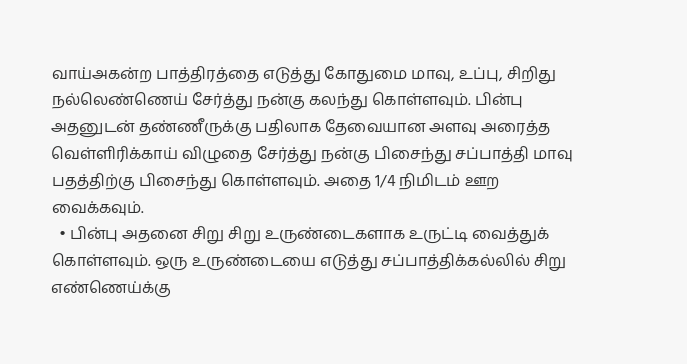வாய்அகன்ற பாத்திரத்தை எடுத்து கோதுமை மாவு, உப்பு, சிறிது நல்லெண்ணெய் சேர்த்து நன்கு கலந்து கொள்ளவும். பின்பு அதனுடன் தண்ணீருக்கு பதிலாக தேவையான அளவு அரைத்த வெள்ளிரிக்காய் விழுதை சேர்த்து நன்கு பிசைந்து சப்பாத்தி மாவு பதத்திற்கு பிசைந்து கொள்ளவும். அதை 1/4 நிமிடம் ஊற வைக்கவும்.
  • பின்பு அதனை சிறு சிறு உருண்டைகளாக உருட்டி வைத்துக் கொள்ளவும். ஒரு உருண்டையை எடுத்து சப்பாத்திக்கல்லில் சிறு எண்ணெய்க்கு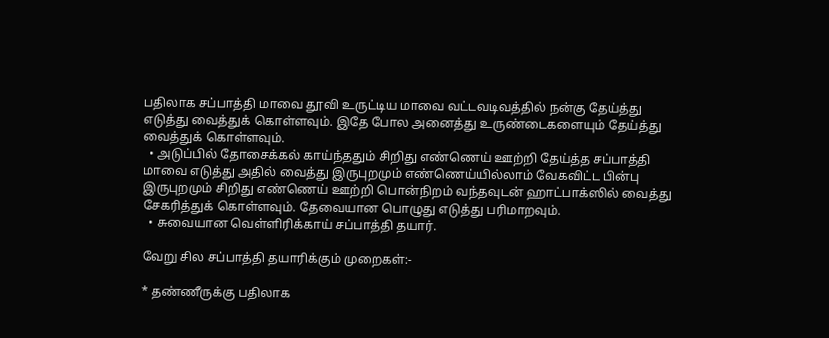பதிலாக சப்பாத்தி மாவை தூவி உருட்டிய மாவை வட்டவடிவத்தில் நன்கு தேய்த்து எடுத்து வைத்துக் கொள்ளவும். இதே போல அனைத்து உருண்டைகளையும் தேய்த்து வைத்துக் கொள்ளவும்.
  • அடுப்பில் தோசைக்கல் காய்ந்ததும் சிறிது எண்ணெய் ஊற்றி தேய்த்த சப்பாத்தி மாவை எடுத்து அதில் வைத்து இருபுறமும் எண்ணெய்யில்லாம் வேகவிட்ட பின்பு இருபுறமும் சிறிது எண்ணெய் ஊற்றி பொன்நிறம் வந்தவுடன் ஹாட்பாக்ஸில் வைத்து சேகரித்துக் கொள்ளவும். தேவையான பொழுது எடுத்து பரிமாறவும்.
  • சுவையான வெள்ளிரிக்காய் சப்பாத்தி தயார்.

வேறு சில சப்பாத்தி தயாரிக்கும் முறைகள்:-

* தண்ணீருக்கு பதிலாக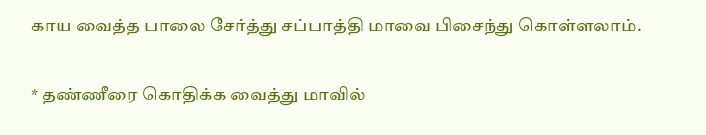காய வைத்த பாலை சேர்த்து சப்பாத்தி மாவை பிசைந்து கொள்ளலாம்.

* தண்ணீரை கொதிக்க வைத்து மாவில்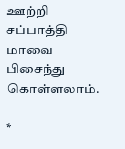ஊற்றி சப்பாத்தி மாவை பிசைந்து கொள்ளலாம்.

*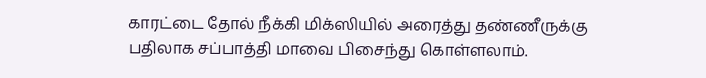காரட்டை தோல் நீக்கி மிக்ஸியில் அரைத்து தண்ணீருக்கு பதிலாக சப்பாத்தி மாவை பிசைந்து கொள்ளலாம்.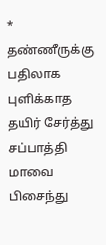* தண்ணீருக்கு பதிலாக புளிக்காத தயிர் சேர்த்து சப்பாத்தி மாவை பிசைந்து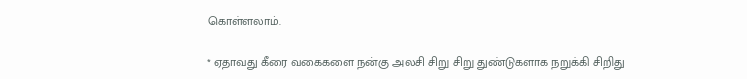கொள்ளலாம்.

* ஏதாவது கீரை வகைகளை நன்கு அலசி சிறு சிறு துண்டுகளாக நறுக்கி சிறிது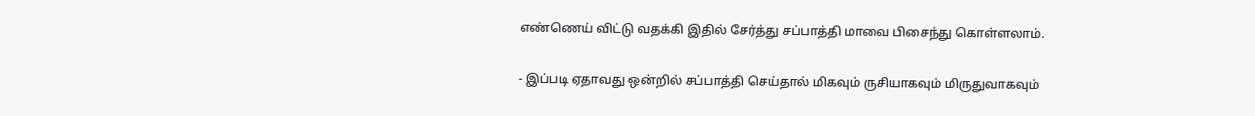எண்ணெய் விட்டு வதக்கி இதில் சேர்த்து சப்பாத்தி மாவை பிசைந்து கொள்ளலாம்.

- இப்படி ஏதாவது ஒன்றில் சப்பாத்தி செய்தால் மிகவும் ருசியாகவும் மிருதுவாகவும்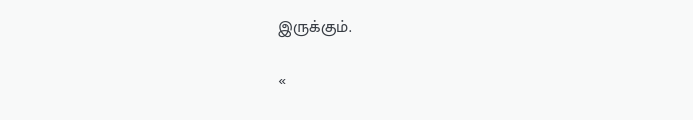இருக்கும்.

«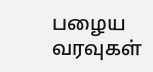பழைய வரவுகள்